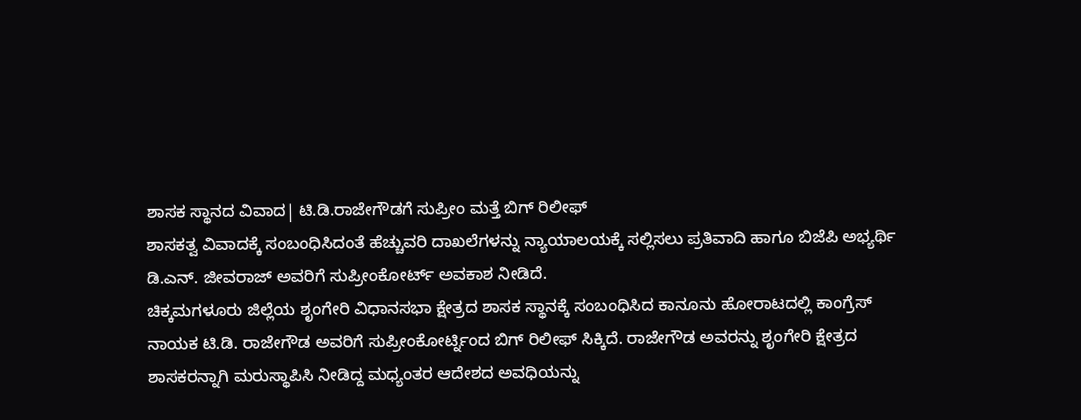ಶಾಸಕ ಸ್ಥಾನದ ವಿವಾದ| ಟಿ.ಡಿ.ರಾಜೇಗೌಡಗೆ ಸುಪ್ರೀಂ ಮತ್ತೆ ಬಿಗ್ ರಿಲೀಫ್
ಶಾಸಕತ್ವ ವಿವಾದಕ್ಕೆ ಸಂಬಂಧಿಸಿದಂತೆ ಹೆಚ್ಚುವರಿ ದಾಖಲೆಗಳನ್ನು ನ್ಯಾಯಾಲಯಕ್ಕೆ ಸಲ್ಲಿಸಲು ಪ್ರತಿವಾದಿ ಹಾಗೂ ಬಿಜೆಪಿ ಅಭ್ಯರ್ಥಿ ಡಿ.ಎನ್. ಜೀವರಾಜ್ ಅವರಿಗೆ ಸುಪ್ರೀಂಕೋರ್ಟ್ ಅವಕಾಶ ನೀಡಿದೆ.
ಚಿಕ್ಕಮಗಳೂರು ಜಿಲ್ಲೆಯ ಶೃಂಗೇರಿ ವಿಧಾನಸಭಾ ಕ್ಷೇತ್ರದ ಶಾಸಕ ಸ್ಥಾನಕ್ಕೆ ಸಂಬಂಧಿಸಿದ ಕಾನೂನು ಹೋರಾಟದಲ್ಲಿ ಕಾಂಗ್ರೆಸ್ ನಾಯಕ ಟಿ.ಡಿ. ರಾಜೇಗೌಡ ಅವರಿಗೆ ಸುಪ್ರೀಂಕೋರ್ಟ್ನಿಂದ ಬಿಗ್ ರಿಲೀಫ್ ಸಿಕ್ಕಿದೆ. ರಾಜೇಗೌಡ ಅವರನ್ನು ಶೃಂಗೇರಿ ಕ್ಷೇತ್ರದ ಶಾಸಕರನ್ನಾಗಿ ಮರುಸ್ಥಾಪಿಸಿ ನೀಡಿದ್ದ ಮಧ್ಯಂತರ ಆದೇಶದ ಅವಧಿಯನ್ನು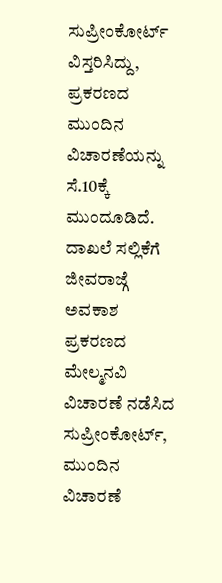ಸುಪ್ರೀಂಕೋರ್ಟ್ ವಿಸ್ತರಿಸಿದ್ದು, ಪ್ರಕರಣದ ಮುಂದಿನ ವಿಚಾರಣೆಯನ್ನು ಸೆ.10ಕ್ಕೆ ಮುಂದೂಡಿದೆ.
ದಾಖಲೆ ಸಲ್ಲಿಕೆಗೆ ಜೀವರಾಜ್ಗೆ ಅವಕಾಶ
ಪ್ರಕರಣದ ಮೇಲ್ಮನವಿ ವಿಚಾರಣೆ ನಡೆಸಿದ ಸುಪ್ರೀಂಕೋರ್ಟ್, ಮುಂದಿನ ವಿಚಾರಣೆ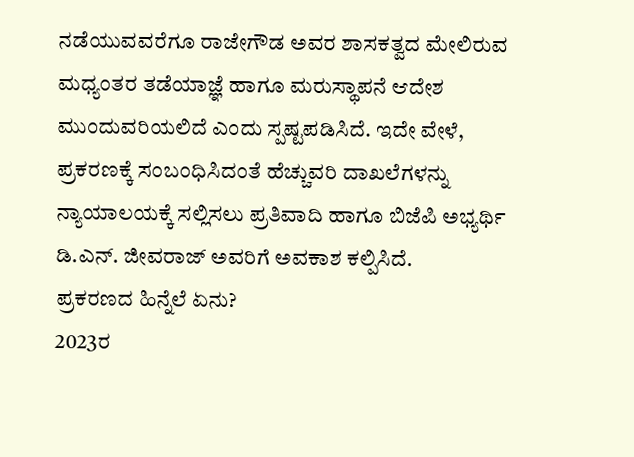ನಡೆಯುವವರೆಗೂ ರಾಜೇಗೌಡ ಅವರ ಶಾಸಕತ್ವದ ಮೇಲಿರುವ ಮಧ್ಯಂತರ ತಡೆಯಾಜ್ಞೆ ಹಾಗೂ ಮರುಸ್ಥಾಪನೆ ಆದೇಶ ಮುಂದುವರಿಯಲಿದೆ ಎಂದು ಸ್ಪಷ್ಟಪಡಿಸಿದೆ. ಇದೇ ವೇಳೆ, ಪ್ರಕರಣಕ್ಕೆ ಸಂಬಂಧಿಸಿದಂತೆ ಹೆಚ್ಚುವರಿ ದಾಖಲೆಗಳನ್ನು ನ್ಯಾಯಾಲಯಕ್ಕೆ ಸಲ್ಲಿಸಲು ಪ್ರತಿವಾದಿ ಹಾಗೂ ಬಿಜೆಪಿ ಅಭ್ಯರ್ಥಿ ಡಿ.ಎನ್. ಜೀವರಾಜ್ ಅವರಿಗೆ ಅವಕಾಶ ಕಲ್ಪಿಸಿದೆ.
ಪ್ರಕರಣದ ಹಿನ್ನೆಲೆ ಏನು?
2023ರ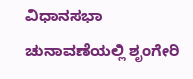ವಿಧಾನಸಭಾ ಚುನಾವಣೆಯಲ್ಲಿ ಶೃಂಗೇರಿ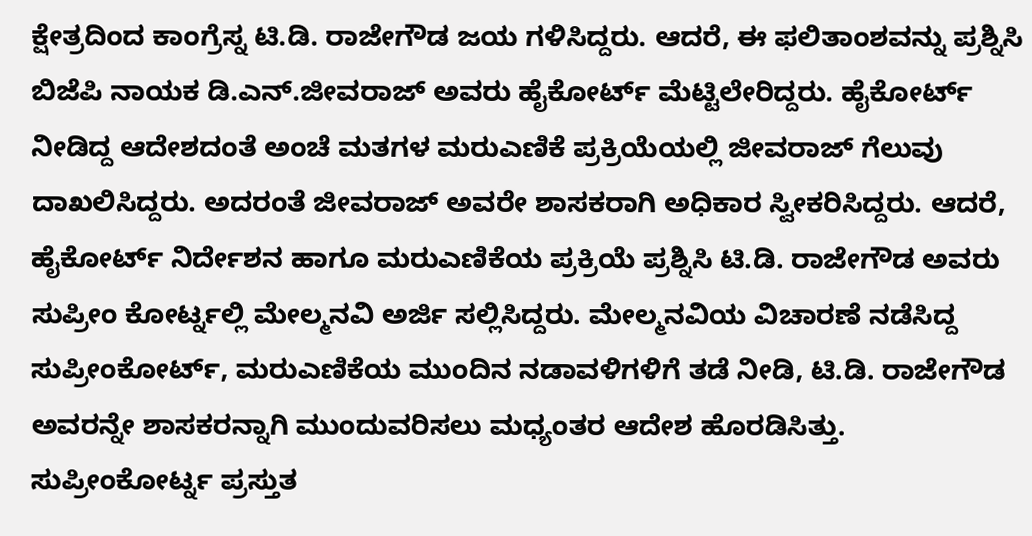ಕ್ಷೇತ್ರದಿಂದ ಕಾಂಗ್ರೆಸ್ನ ಟಿ.ಡಿ. ರಾಜೇಗೌಡ ಜಯ ಗಳಿಸಿದ್ದರು. ಆದರೆ, ಈ ಫಲಿತಾಂಶವನ್ನು ಪ್ರಶ್ನಿಸಿ ಬಿಜೆಪಿ ನಾಯಕ ಡಿ.ಎನ್.ಜೀವರಾಜ್ ಅವರು ಹೈಕೋರ್ಟ್ ಮೆಟ್ಟಿಲೇರಿದ್ದರು. ಹೈಕೋರ್ಟ್ ನೀಡಿದ್ದ ಆದೇಶದಂತೆ ಅಂಚೆ ಮತಗಳ ಮರುಎಣಿಕೆ ಪ್ರಕ್ರಿಯೆಯಲ್ಲಿ ಜೀವರಾಜ್ ಗೆಲುವು ದಾಖಲಿಸಿದ್ದರು. ಅದರಂತೆ ಜೀವರಾಜ್ ಅವರೇ ಶಾಸಕರಾಗಿ ಅಧಿಕಾರ ಸ್ವೀಕರಿಸಿದ್ದರು. ಆದರೆ, ಹೈಕೋರ್ಟ್ ನಿರ್ದೇಶನ ಹಾಗೂ ಮರುಎಣಿಕೆಯ ಪ್ರಕ್ರಿಯೆ ಪ್ರಶ್ನಿಸಿ ಟಿ.ಡಿ. ರಾಜೇಗೌಡ ಅವರು ಸುಪ್ರೀಂ ಕೋರ್ಟ್ನಲ್ಲಿ ಮೇಲ್ಮನವಿ ಅರ್ಜಿ ಸಲ್ಲಿಸಿದ್ದರು. ಮೇಲ್ಮನವಿಯ ವಿಚಾರಣೆ ನಡೆಸಿದ್ದ ಸುಪ್ರೀಂಕೋರ್ಟ್, ಮರುಎಣಿಕೆಯ ಮುಂದಿನ ನಡಾವಳಿಗಳಿಗೆ ತಡೆ ನೀಡಿ, ಟಿ.ಡಿ. ರಾಜೇಗೌಡ ಅವರನ್ನೇ ಶಾಸಕರನ್ನಾಗಿ ಮುಂದುವರಿಸಲು ಮಧ್ಯಂತರ ಆದೇಶ ಹೊರಡಿಸಿತ್ತು.
ಸುಪ್ರೀಂಕೋರ್ಟ್ನ ಪ್ರಸ್ತುತ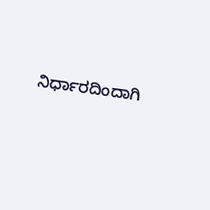ನಿರ್ಧಾರದಿಂದಾಗಿ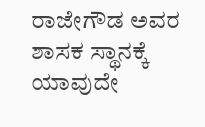ರಾಜೇಗೌಡ ಅವರ ಶಾಸಕ ಸ್ಥಾನಕ್ಕೆ ಯಾವುದೇ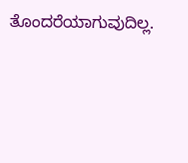ತೊಂದರೆಯಾಗುವುದಿಲ್ಲ.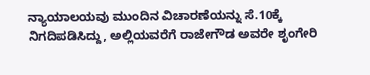ನ್ಯಾಯಾಲಯವು ಮುಂದಿನ ವಿಚಾರಣೆಯನ್ನು ಸೆ.10ಕ್ಕೆ ನಿಗದಿಪಡಿಸಿದ್ದು, ಅಲ್ಲಿಯವರೆಗೆ ರಾಜೇಗೌಡ ಅವರೇ ಶೃಂಗೇರಿ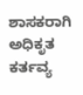ಶಾಸಕರಾಗಿ ಅಧಿಕೃತ ಕರ್ತವ್ಯ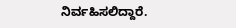ನಿರ್ವಹಿಸಲಿದ್ದಾರೆ.